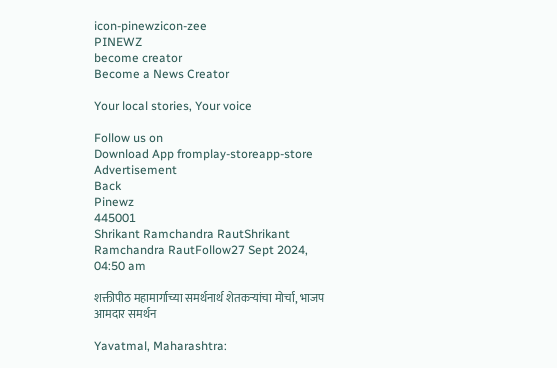icon-pinewzicon-zee
PINEWZ
become creator
Become a News Creator

Your local stories, Your voice

Follow us on
Download App fromplay-storeapp-store
Advertisement
Back
Pinewz
445001
Shrikant Ramchandra RautShrikant Ramchandra RautFollow27 Sept 2024, 04:50 am

शक्तीपीठ महामार्गाच्या समर्थनार्थ शेतकऱ्यांचा मोर्चा, भाजप आमदार समर्थन

Yavatmal, Maharashtra: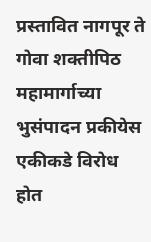प्रस्तावित नागपूर ते गोवा शक्तीपिठ महामार्गाच्या भुसंपादन प्रकीयेस एकीकडे विरोध होत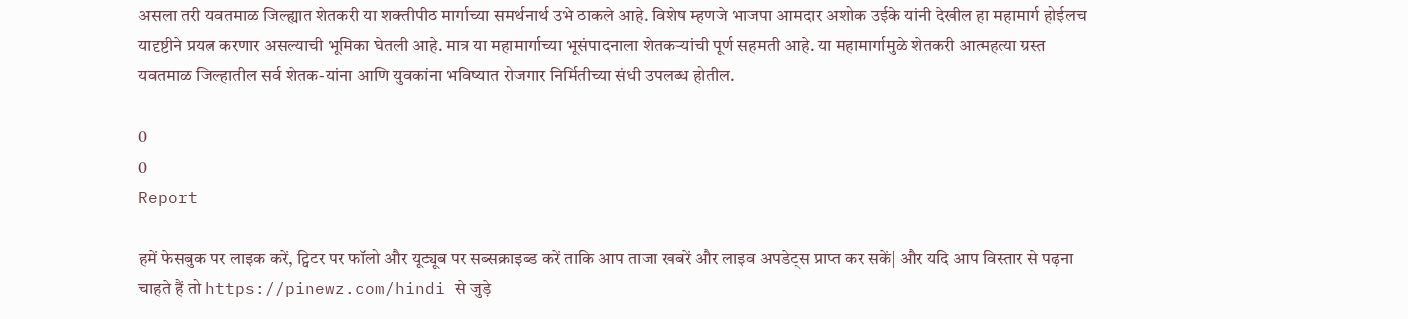असला तरी यवतमाळ जिल्ह्यात शेतकरी या शक्तीपीठ मार्गाच्या समर्थनार्थ उभे ठाकले आहे. विशेष म्हणजे भाजपा आमदार अशोक उईके यांनी देखील हा महामार्ग होईलच यादृष्टीने प्रयत्न करणार असल्याची भूमिका घेतली आहे. मात्र या महामार्गाच्या भूसंपादनाला शेतकऱ्यांची पूर्ण सहमती आहे. या महामार्गामुळे शेतकरी आत्महत्या ग्रस्त यवतमाळ जिल्हातील सर्व शेतक-यांना आणि युवकांना भविष्यात रोजगार निर्मितीच्या संधी उपलब्ध होतील.

0
0
Report

हमें फेसबुक पर लाइक करें, ट्विटर पर फॉलो और यूट्यूब पर सब्सक्राइब्ड करें ताकि आप ताजा खबरें और लाइव अपडेट्स प्राप्त कर सकें| और यदि आप विस्तार से पढ़ना चाहते हैं तो https://pinewz.com/hindi से जुड़े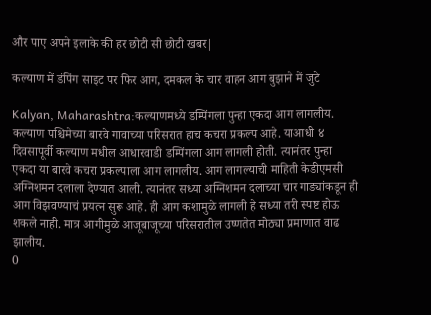और पाए अपने इलाके की हर छोटी सी छोटी खबर|

कल्याण में डंपिंग साइट पर फिर आग, दमकल के चार वाहन आग बुझाने में जुटे

Kalyan, Maharashtra:कल्याणमध्ये डम्पिंगला पुन्हा एकदा आग लागलीय. कल्याण पश्चिमेच्या बारवे गावाच्या परिसरात हाच कचरा प्रकल्प आहे. याआधी ४ दिवसापूर्वी कल्याण मधील आधारवाडी डम्पिंगला आग लागली होती. त्यानंतर पुन्हा एकदा या बारवे कचरा प्रकल्पाला आग लागलीय. आग लागल्याची माहिती केडीएमसी अग्निशमन दलाला देण्यात आली. त्यानंतर सध्या अग्निशमन दलाच्या चार गाड्यांकडून ही आग विझवण्याचं प्रयत्न सुरू आहे. ही आग कशामुळे लागली हे सध्या तरी स्पष्ट होऊ शकले नाही. मात्र आगीमुळे आजूबाजूच्या परिसरातील उष्णतेत मोठ्या प्रमाणात वाढ झालीय.
0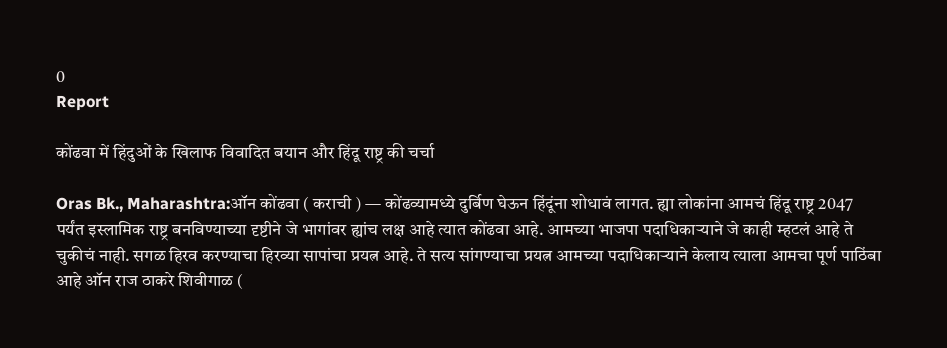0
Report

कोंढवा में हिंदुओं के खिलाफ विवादित बयान और हिंदू राष्ट्र की चर्चा

Oras Bk., Maharashtra:ऑन कोंढवा ( कराची ) — कोंढव्यामध्ये दुर्बिण घेऊन हिंदूंना शोधावं लागत. ह्या लोकांना आमचं हिंदू राष्ट्र 2047 पर्यंत इस्लामिक राष्ट्र बनविण्याच्या दृष्टीने जे भागांवर ह्यांच लक्ष आहे त्यात कोंढवा आहे. आमच्या भाजपा पदाधिकाऱ्याने जे काही म्हटलं आहे ते चुकीचं नाही. सगळ हिरव करण्याचा हिरव्या सापांचा प्रयत्न आहे. ते सत्य सांगण्याचा प्रयत्न आमच्या पदाधिकाऱ्याने केलाय त्याला आमचा पूर्ण पाठिंबा आहे ऑन राज ठाकरे शिवीगाळ (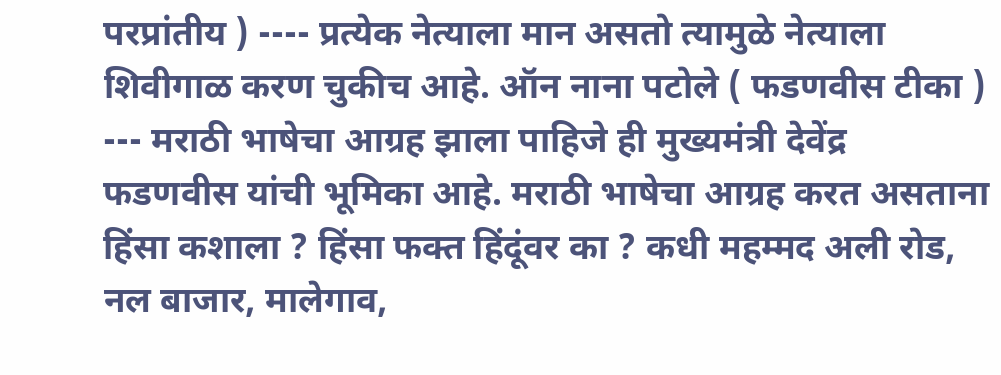परप्रांतीय ) ---- प्रत्येक नेत्याला मान असतो त्यामुळे नेत्याला शिवीगाळ करण चुकीच आहे. ऑन नाना पटोले ( फडणवीस टीका ) --- मराठी भाषेचा आग्रह झाला पाहिजे ही मुख्यमंत्री देवेंद्र फडणवीस यांची भूमिका आहे. मराठी भाषेचा आग्रह करत असताना हिंसा कशाला ? हिंसा फक्त हिंदूंवर का ? कधी महम्मद अली रोड, नल बाजार, मालेगाव,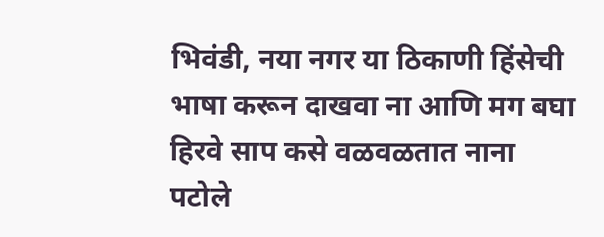भिवंडी, नया नगर या ठिकाणी हिंसेची भाषा करून दाखवा ना आणि मग बघा हिरवे साप कसे वळवळतात नाना पटोले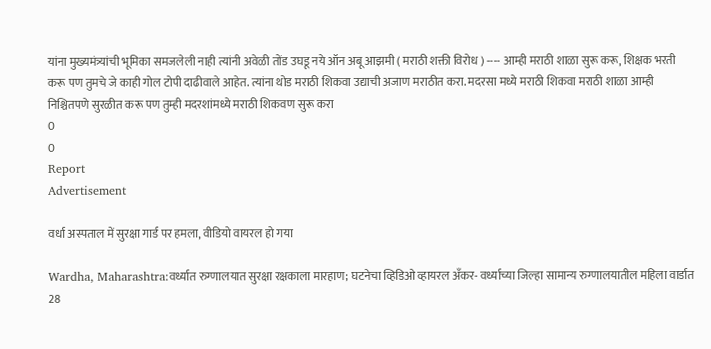यांना मुख्यमंत्र्यांची भूमिका समजलेली नाही त्यांनी अवेळी तोंड उघडू नये ऑन अबू आझमी ( मराठी शक्ती विरोध ) ---- आम्ही मराठी शाळा सुरू करू, शिक्षक भरती करू पण तुमचे जे काही गोल टोपी दाढीवाले आहेत. त्यांना थोड मराठी शिकवा उद्याची अजाण मराठीत करा. मदरसा मध्ये मराठी शिकवा मराठी शाळा आम्ही निश्चितपणे सुरळीत करू पण तुम्ही मदरशांमध्ये मराठी शिकवण सुरू करा
0
0
Report
Advertisement

वर्धा अस्पताल में सुरक्षा गार्ड पर हमला, वीडियो वायरल हो गया

Wardha, Maharashtra:वर्ध्यात रुग्णालयात सुरक्षा रक्षकाला मारहाण; घटनेचा व्हिडिओ व्हायरल अँकर- वर्ध्याच्या जिल्हा सामान्य रुग्णालयातील महिला वार्डात 28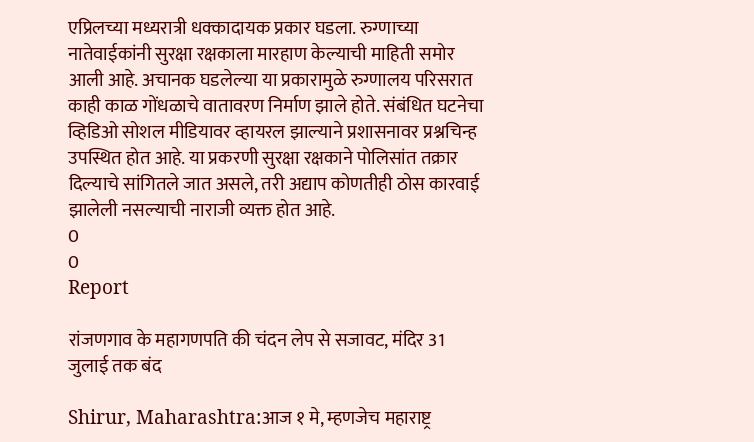एप्रिलच्या मध्यरात्री धक्कादायक प्रकार घडला. रुग्णाच्या नातेवाईकांनी सुरक्षा रक्षकाला मारहाण केल्याची माहिती समोर आली आहे. अचानक घडलेल्या या प्रकारामुळे रुग्णालय परिसरात काही काळ गोंधळाचे वातावरण निर्माण झाले होते. संबंधित घटनेचा व्हिडिओ सोशल मीडियावर व्हायरल झाल्याने प्रशासनावर प्रश्नचिन्ह उपस्थित होत आहे. या प्रकरणी सुरक्षा रक्षकाने पोलिसांत तक्रार दिल्याचे सांगितले जात असले, तरी अद्याप कोणतीही ठोस कारवाई झालेली नसल्याची नाराजी व्यक्त होत आहे.
0
0
Report

रांजणगाव के महागणपति की चंदन लेप से सजावट, मंदिर 31 जुलाई तक बंद

Shirur, Maharashtra:आज १ मे, म्हणजेच महाराष्ट्र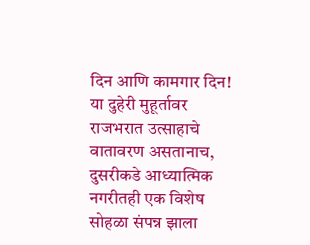दिन आणि कामगार दिन! या दुहेरी मुहूर्तावर राजभरात उत्साहाचे वातावरण असतानाच, दुसरीकडे आध्यात्मिक नगरीतही एक विशेष सोहळा संपन्न झाला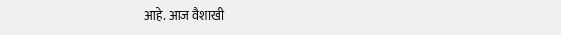आहे. आज वैशाखी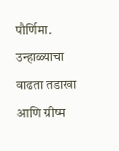पौर्णिमा. उन्हाळ्याचा वाढता तडाखा आणि ग्रीष्म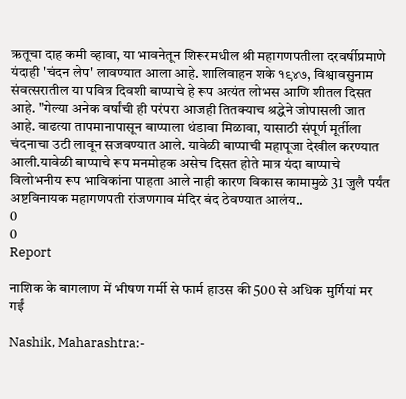ऋतूचा दाह कमी व्हावा, या भावनेतून शिरूरमधील श्री महागणपतीला दरवर्षीप्रमाणे यंदाही 'चंदन लेप' लावण्यात आला आहे. शालिवाहन शके १९४७, विश्वावसुनाम संवत्सरातील या पवित्र दिवशी बाप्पाचे हे रूप अत्यंत लोभस आणि शीतल दिसत आहे. "गेल्या अनेक वर्षांची ही परंपरा आजही तितक्याच श्रद्धेने जोपासली जात आहे. वाढत्या तापमानापासून बाप्पाला थंडावा मिळावा, यासाठी संपूर्ण मूर्तीला चंदनाचा उटी लावून सजवण्यात आले. यावेळी बाप्पाची महापूजा देखील करण्यात आली.यावेळी बाप्पाचे रूप मनमोहक असेच दिसत होते मात्र यंदा बाप्पाचे विलोभनीय रूप भाविकांना पाहता आले नाही कारण विकास कामामुळे 31 जुलै पर्यंत अष्टविनायक महागणपती रांजणगाव मंदिर बंद ठेवण्यात आलंय..
0
0
Report

नाशिक के बागलाण में भीषण गर्मी से फार्म हाउस की 500 से अधिक मुर्गियां मर गईं

Nashik, Maharashtra:-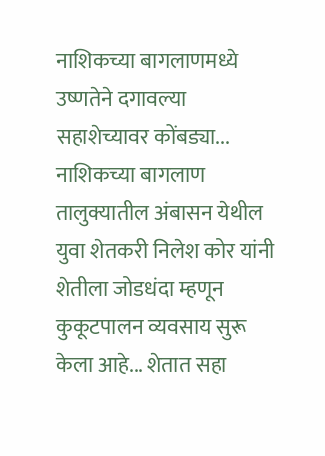नाशिकच्या बागलाणमध्ये उष्णतेने दगावल्या सहाशेच्यावर कोंबड्या... नाशिकच्या बागलाण तालुक्यातील अंबासन येथील युवा शेतकरी निलेश कोर यांनी शेतीला जोडधंदा म्हणून कुकूटपालन व्यवसाय सुरू केला आहे... शेतात सहा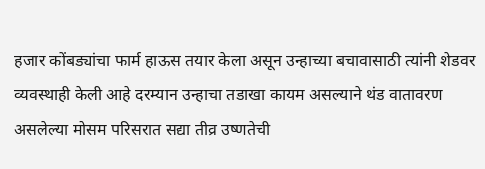हजार कोंबड्यांचा फार्म हाऊस तयार केला असून उन्हाच्या बचावासाठी त्यांनी शेडवर व्यवस्थाही केली आहे दरम्यान उन्हाचा तडाखा कायम असल्याने थंड वातावरण असलेल्या मोसम परिसरात सद्या तीव्र उष्णतेची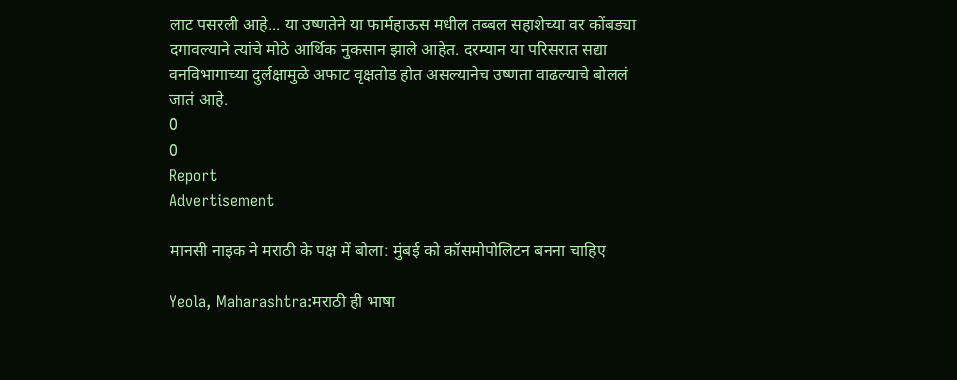लाट पसरली आहे... या उष्णतेने या फार्महाऊस मधील तब्बल सहाशेच्या वर कोंबड्या दगावल्याने त्यांचे मोठे आर्थिक नुकसान झाले आहेत. दरम्यान या परिसरात सद्या वनविभागाच्या दुर्लक्षामुळे अफाट वृक्षतोड होत असल्यानेच उष्णता वाढल्याचे बोललं जातं आहे.
0
0
Report
Advertisement

मानसी नाइक ने मराठी के पक्ष में बोला: मुंबई को कॉसमोपोलिटन बनना चाहिए

Yeola, Maharashtra:मराठी ही भाषा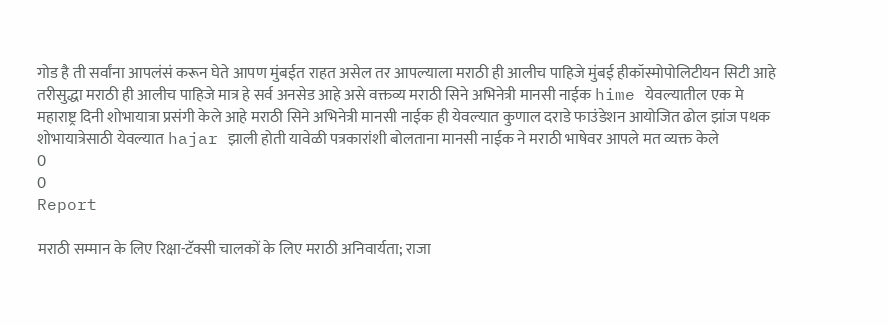गोड है ती सर्वांना आपलंसं करून घेते आपण मुंबईत राहत असेल तर आपल्याला मराठी ही आलीच पाहिजे मुंबई हीकॉस्मोपोलिटीयन सिटी आहे तरीसुद्धा मराठी ही आलीच पाहिजे मात्र हे सर्व अनसेड आहे असे वक्तव्य मराठी सिने अभिनेत्री मानसी नाईक hime येवल्यातील एक मे महाराष्ट्र दिनी शोभायात्रा प्रसंगी केले आहे मराठी सिने अभिनेत्री मानसी नाईक ही येवल्यात कुणाल दराडे फाउंडेशन आयोजित ढोल झांज पथक शोभायात्रेसाठी येवल्यात hajar झाली होती यावेळी पत्रकारांशी बोलताना मानसी नाईक ने मराठी भाषेवर आपले मत व्यक्त केले
0
0
Report

मराठी सम्मान के लिए रिक्षा-टॅक्सी चालकों के लिए मराठी अनिवार्यता; राजा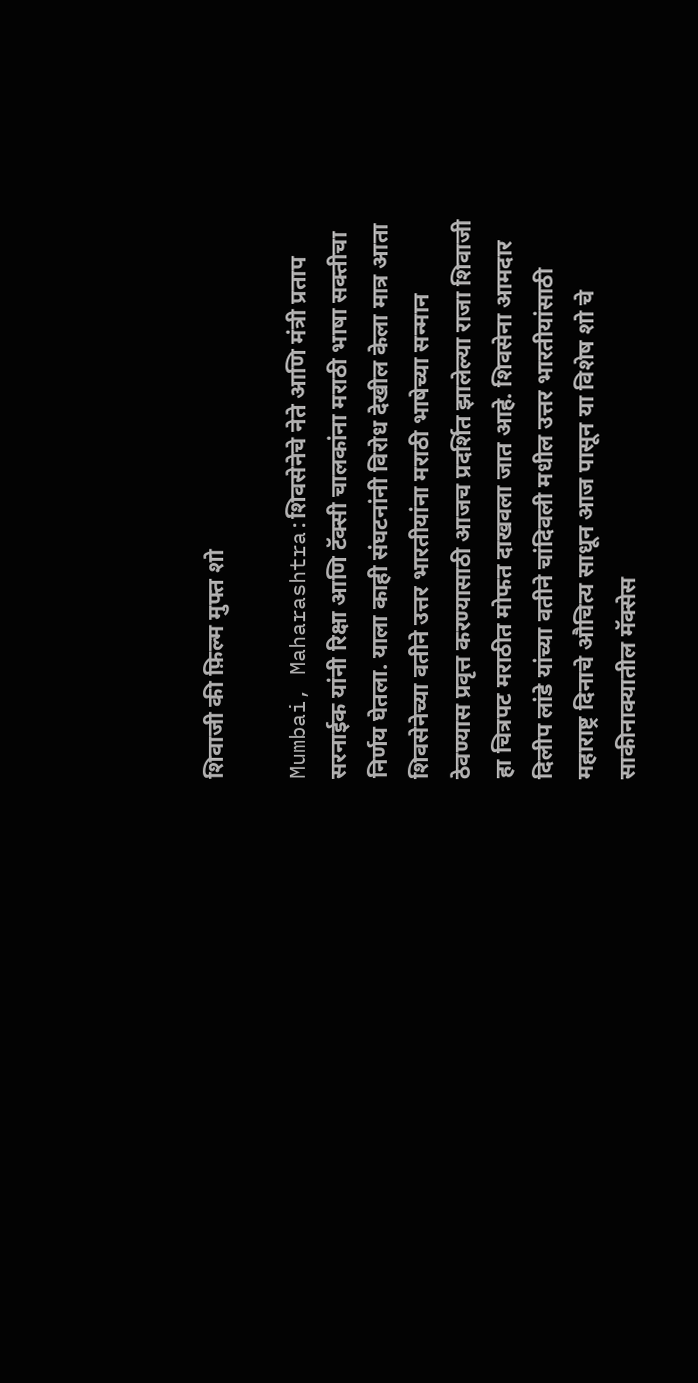शिवाजी की फ़िल्म मुफ्त शो

Mumbai, Maharashtra:शिवसेनेचे नेते आणि मंत्री प्रताप सरनाईक यांनी रिक्षा आणि टॅक्सी चालकांना मराठी भाषा सक्तीचा निर्णय घेतला. याला काही संघटनांनी विरोध देखील केला मात्र आता शिवसेनेच्या वतीने उत्तर भारतीयांना मराठी भाषेच्या सन्मान ठेवण्यास प्रवृत्त करण्यासाठी आजच प्रदर्शित झालेल्या राजा शिवाजी हा चित्रपट मराठीत मोफत दाखवला जात आहे. शिवसेना आमदार दिलीप लांडे यांच्या वतीने चांदिवली मधील उत्तर भारतीयांसाठी महाराष्ट्र दिनाचे औचित्य साधून आज पासून या विशेष शो चे साकीनाक्यातील मॅक्सेस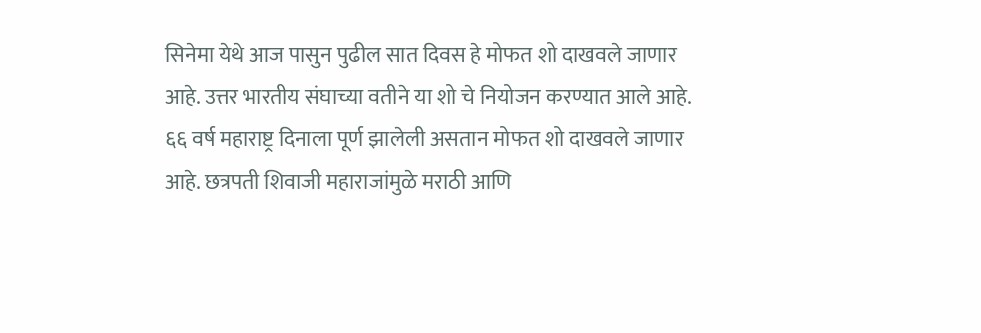सिनेमा येथे आज पासुन पुढील सात दिवस हे मोफत शो दाखवले जाणार आहे. उत्तर भारतीय संघाच्या वतीने या शो चे नियोजन करण्यात आले आहे. ६६ वर्ष महाराष्ट्र दिनाला पूर्ण झालेली असतान मोफत शो दाखवले जाणार आहे. छत्रपती शिवाजी महाराजांमुळे मराठी आणि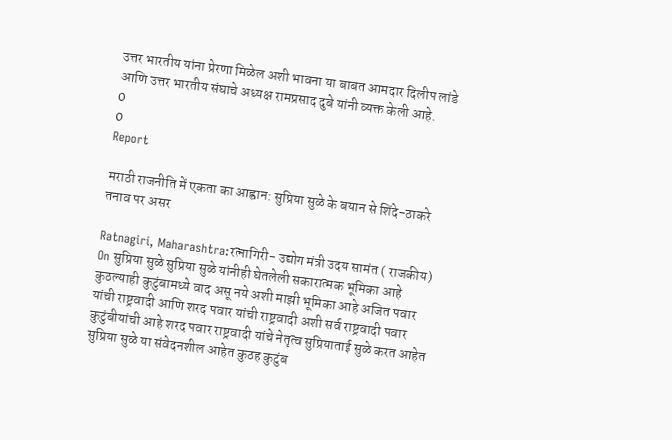उत्तर भारतीय यांना प्रेरणा मिळेल अशी भावना या बाबत आमदार दिलीप लांडे आणि उत्तर भारतीय संघाचे अध्यक्ष रामप्रसाद दुबे यांनी व्यक्त केली आहे.
0
0
Report

मराठी राजनीति में एकता का आह्वान: सुप्रिया सुळे के बयान से शिंदे-ठाकरे तनाव पर असर

Ratnagiri, Maharashtra:रत्नागिरी- उद्योग मंत्री उदय सामंत ( राजकीय) On सुप्रिया सुळे सुप्रिया सुळे यांनीही घेतलेली सकारात्मक भूमिका आहे कुठल्याही कुटुंबामध्ये वाद असू नये अशी माझी भूमिका आहे अजित पवार यांची राष्ट्रवादी आणि शरद पवार यांची राष्ट्रवादी अशी सर्व राष्ट्रवादी पवार कुटुंबीयांची आहे शरद पवार राष्ट्रवादी यांचे नेतृत्व सुप्रियाताई सुळे करत आहेत सुप्रिया सुळे या संवेदनशील आहेत कुठह कुटुंब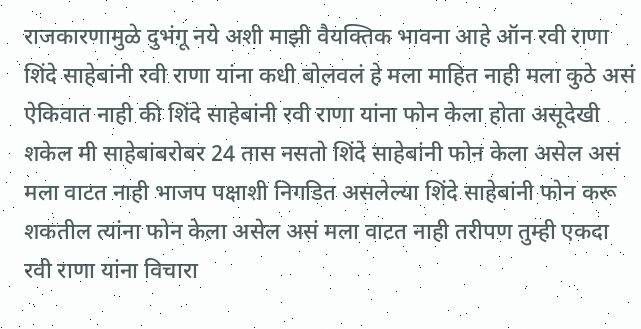राजकारणामुळे दुभंगू नये अशी माझी वैयक्तिक भावना आहे ऑन रवी राणा शिंदे साहेबांनी रवी राणा यांना कधी बोलवलं हे मला माहित नाही मला कुठे असं ऐकिवात नाही की शिंदे साहेबांनी रवी राणा यांना फोन केला होता असूदेखी शकेल मी साहेबांबरोबर 24 तास नसतो शिंदे साहेबांनी फोन केला असेल असं मला वाटत नाही भाजप पक्षाशी निगडित असलेल्या शिंदे साहेबांनी फोन करू शकतील त्यांना फोन केला असेल असं मला वाटत नाही तरीपण तुम्ही एकदा रवी राणा यांना विचारा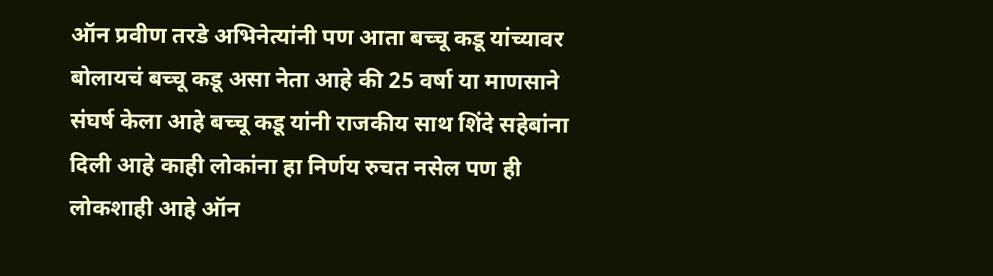ऑन प्रवीण तरडे अभिनेत्यांनी पण आता बच्चू कडू यांच्यावर बोलायचं बच्चू कडू असा नेता आहे की 25 वर्षा या माणसाने संघर्ष केला आहे बच्चू कडू यांनी राजकीय साथ शिंदे सहेबांना दिली आहे काही लोकांना हा निर्णय रुचत नसेल पण ही लोकशाही आहे ऑन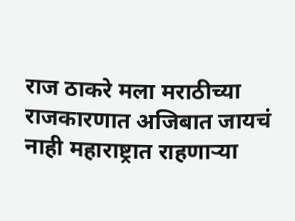राज ठाकरे मला मराठीच्या राजकारणात अजिबात जायचं नाही महाराष्ट्रात राहणाऱ्या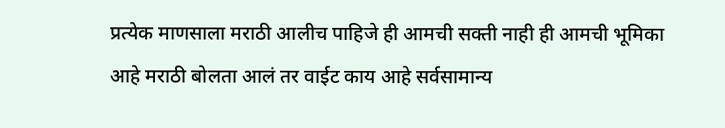प्रत्येक माणसाला मराठी आलीच पाहिजे ही आमची सक्ती नाही ही आमची भूमिका आहे मराठी बोलता आलं तर वाईट काय आहे सर्वसामान्य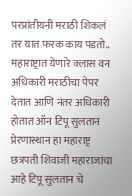परप्रांतीयनी मराठी शिकलं तर यात फरक काय पडतो.. महाराष्ट्रात येणारे क्लास वन अधिकारी मराठीचा पेपर देतात आणि नंतर अधिकारी होतात ऑन टिपू सुलतान प्रेरणास्थान हा महाराष्ट्र छत्रपती शिवाजी महाराजांचा आहे टिपू सुलतान चे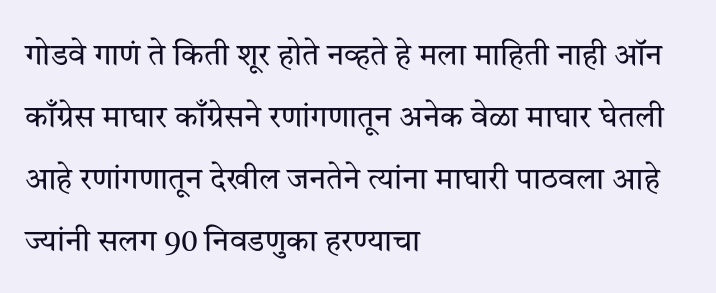गोडवे गाणं ते किती शूर होते नव्हते हे मला माहिती नाही ऑन काँग्रेस माघार काँग्रेसने रणांगणातून अनेक वेळा माघार घेतली आहे रणांगणातून देखील जनतेने त्यांना माघारी पाठवला आहे ज्यांनी सलग 90 निवडणुका हरण्याचा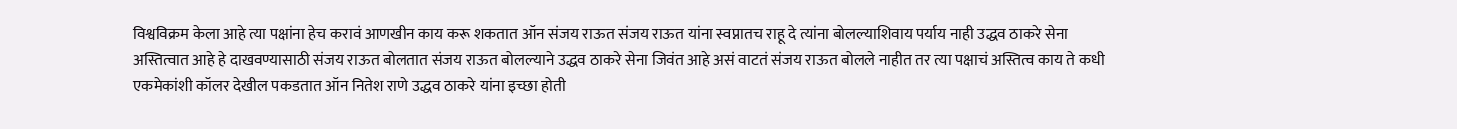विश्वविक्रम केला आहे त्या पक्षांना हेच करावं आणखीन काय करू शकतात ऑन संजय राऊत संजय राऊत यांना स्वप्नातच राहू दे त्यांना बोलल्याशिवाय पर्याय नाही उद्धव ठाकरे सेना अस्तित्वात आहे हे दाखवण्यासाठी संजय राऊत बोलतात संजय राऊत बोलल्याने उद्धव ठाकरे सेना जिवंत आहे असं वाटतं संजय राऊत बोलले नाहीत तर त्या पक्षाचं अस्तित्व काय ते कधी एकमेकांशी कॉलर देखील पकडतात ऑन नितेश राणे उद्धव ठाकरे यांना इच्छा होती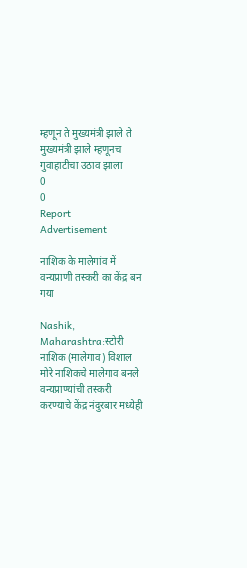म्हणून ते मुख्यमंत्री झाले ते मुख्यमंत्री झाले म्हणूनच गुवाहाटीचा उठाव झाला
0
0
Report
Advertisement

नाशिक के मालेगांव में वन्यप्राणी तस्करी का केंद्र बन गया

Nashik, Maharashtra:स्टोरी नाशिक (मालेगाव) विशाल मोरे नाशिकचे मालेगाव बनले वन्यप्राण्यांची तस्करी करण्याचे केंद्र नंदुरबार मध्येही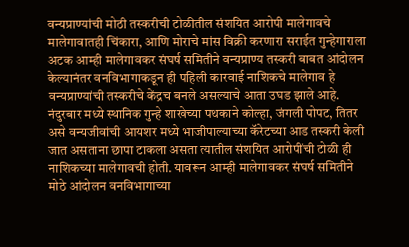वन्यप्राण्यांची मोठी तस्करीची टोळीतील संशयित आरोपी मालेगावचे मालेगावातही चिंकारा, आणि मोराचे मांस विक्री करणारा सराईत गुन्हेगाराला अटक आम्ही मालेगावकर संघर्ष समितीने वन्यप्राण्य तस्करी बाबत आंदोलन केल्यानंतर वनविभागाकडून ही पहिली कारवाई नाशिकचे मालेगाव हे वन्यप्राण्यांची तस्करीचे केंद्रच बनले असल्याचे आता उघड झाले आहे. नंदुरबार मध्ये स्थानिक गुन्हे शाखेच्या पथकाने कोल्हा, जंगली पोपट, तितर असे वन्यजीवांची आयशर मध्ये भाजीपाल्याच्या कॅरेटच्या आड तस्करी केली जात असताना छापा टाकला असता त्यातील संशयित आरोपींची टोळी ही नाशिकच्या मालेगावची होती. यावरून आम्ही मालेगावकर संघर्ष समितीने मोठे आंदोलन वनविभागाच्या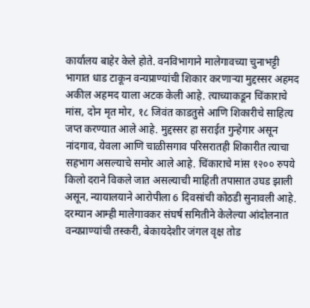कार्यालय बाहेर केले होते. वनविभागाने मालेगावच्या चुनाभट्टी भागात धाड टाकून वन्यप्राण्यांची शिकार करणाऱ्या मुद्दस्सर अहमद अकील अहमद याला अटक केली आहे. त्याच्याकडून चिंकाराचे मांस, दोन मृत मोर, १८ जिवंत काडतुसे आणि शिकारीचे साहित्य जप्त करण्यात आले आहे. मुद्दस्सर हा सराईत गुन्हेगार असून नांदगाव, येवला आणि चाळीसगाव परिसरातही शिकारीत त्याचा सहभाग असल्याचे समोर आले आहे. चिंकाराचे मांस १२०० रुपये किलो दराने विकले जात असल्याची माहिती तपासात उघड झाली असून, न्यायालयाने आरोपीला 6 दिवसांची कोठडी सुनावली आहे. दरम्यान आम्ही मालेगावकर संघर्ष समितीने केलेल्या आंदोलनात वन्यप्राण्यांची तस्करी, बेकायदेशीर जंगल वृक्ष तोड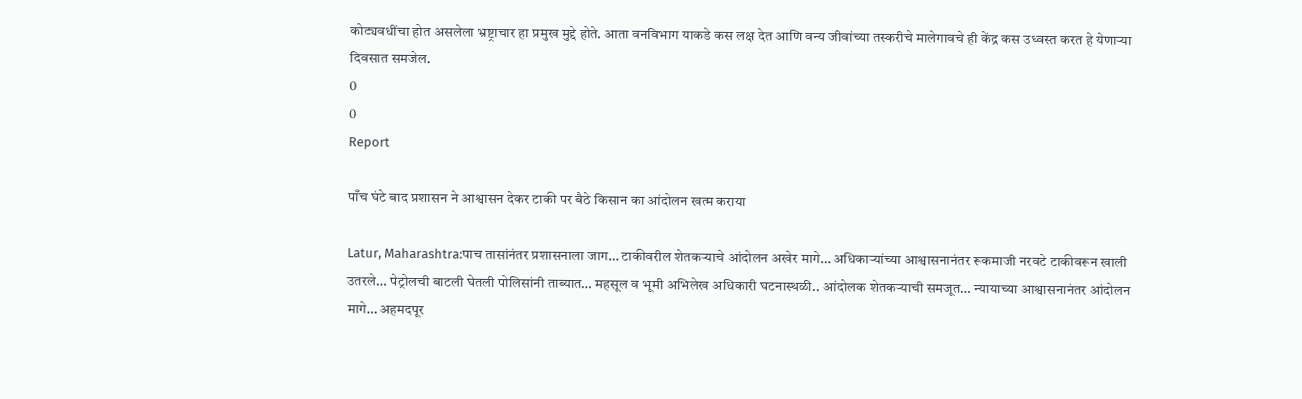कोट्यवधींचा होत असलेला भ्रष्ट्राचार हा प्रमुख मुद्दे होते. आता वनविभाग याकडे कस लक्ष देत आणि वन्य जीवांच्या तस्करीचे मालेगावचे ही केंद्र कस उध्वस्त करत हे येणाऱ्या दिवसात समजेल.
0
0
Report

पाँच घंटे बाद प्रशासन ने आश्वासन देकर टाकी पर बैठे किसान का आंदोलन खत्म कराया

Latur, Maharashtra:पाच तासांनंतर प्रशासनाला जाग… टाकीवरील शेतकऱ्याचे आंदोलन अखेर मागे… अधिकाऱ्यांच्या आश्वासनानंतर रूकमाजी नरवटे टाकीवरून खाली उतरले… पेट्रोलची बाटली घेतली पोलिसांनी ताब्यात… महसूल व भूमी अभिलेख अधिकारी घटनास्थळी.. आंदोलक शेतकऱ्याची समजूत… न्यायाच्या आश्वासनानंतर आंदोलन मागे… अहमदपूर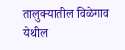तालुक्यातील विळेगाव येथील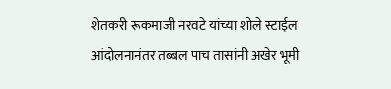शेतकरी रूकमाजी नरवटे यांच्या शोले स्टाईल आंदोलनानंतर तब्बल पाच तासांनी अखेर भूमी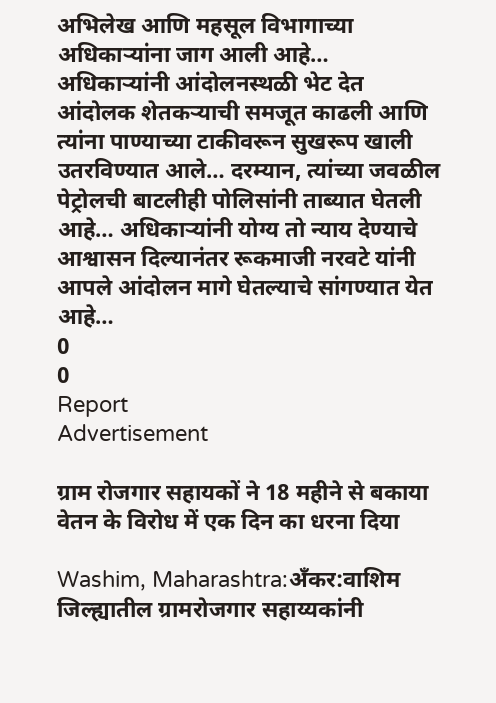अभिलेख आणि महसूल विभागाच्या अधिकाऱ्यांना जाग आली आहे… अधिकाऱ्यांनी आंदोलनस्थळी भेट देत आंदोलक शेतकऱ्याची समजूत काढली आणि त्यांना पाण्याच्या टाकीवरून सुखरूप खाली उतरविण्यात आले… दरम्यान, त्यांच्या जवळील पेट्रोलची बाटलीही पोलिसांनी ताब्यात घेतली आहे… अधिकाऱ्यांनी योग्य तो न्याय देण्याचे आश्वासन दिल्यानंतर रूकमाजी नरवटे यांनी आपले आंदोलन मागे घेतल्याचे सांगण्यात येत आहे…
0
0
Report
Advertisement

ग्राम रोजगार सहायकों ने 18 महीने से बकाया वेतन के विरोध में एक दिन का धरना दिया

Washim, Maharashtra:अँकर:वाशिम जिल्ह्यातील ग्रामरोजगार सहाय्यकांनी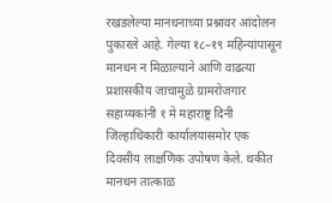रखडलेल्या मानधनाच्या प्रश्नावर आंदोलन पुकारले आहे. गेल्या १८–१९ महिन्यांपासून मानधन न मिळाल्याने आणि वाढत्या प्रशासकीय जाचामुळे ग्रामरोजगार सहाय्यकांनी १ मे महाराष्ट्र दिनी जिल्हाधिकारी कार्यालयासमोर एक दिवसीय लाक्षणिक उपोषण केले. थकीत मानधन तात्काळ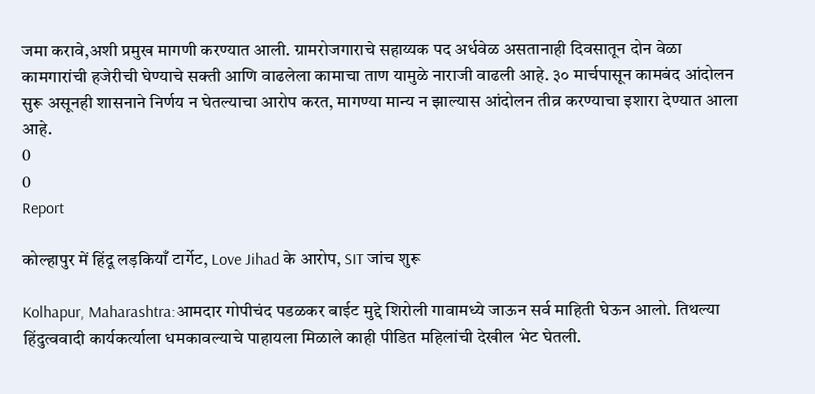जमा करावे,अशी प्रमुख मागणी करण्यात आली. ग्रामरोजगाराचे सहाय्यक पद अर्धवेळ असतानाही दिवसातून दोन वेळा कामगारांची हजेरीची घेण्याचे सक्ती आणि वाढलेला कामाचा ताण यामुळे नाराजी वाढली आहे. ३० मार्चपासून कामबंद आंदोलन सुरू असूनही शासनाने निर्णय न घेतल्याचा आरोप करत, मागण्या मान्य न झाल्यास आंदोलन तीव्र करण्याचा इशारा देण्यात आला आहे.
0
0
Report

कोल्हापुर में हिंदू लड़कियाँ टार्गेट, Love Jihad के आरोप, SIT जांच शुरू

Kolhapur, Maharashtra:आमदार गोपीचंद पडळकर बाईट मुद्दे शिरोली गावामध्ये जाऊन सर्व माहिती घेऊन आलो. तिथल्या हिंदुत्ववादी कार्यकर्त्याला धमकावल्याचे पाहायला मिळाले काही पीडित महिलांची देखील भेट घेतली.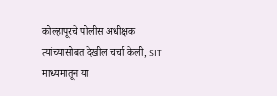कोल्हापूरचे पोलीस अधीक्षक त्यांच्यासोबत देखील चर्चा केली, SIT माध्यमातून या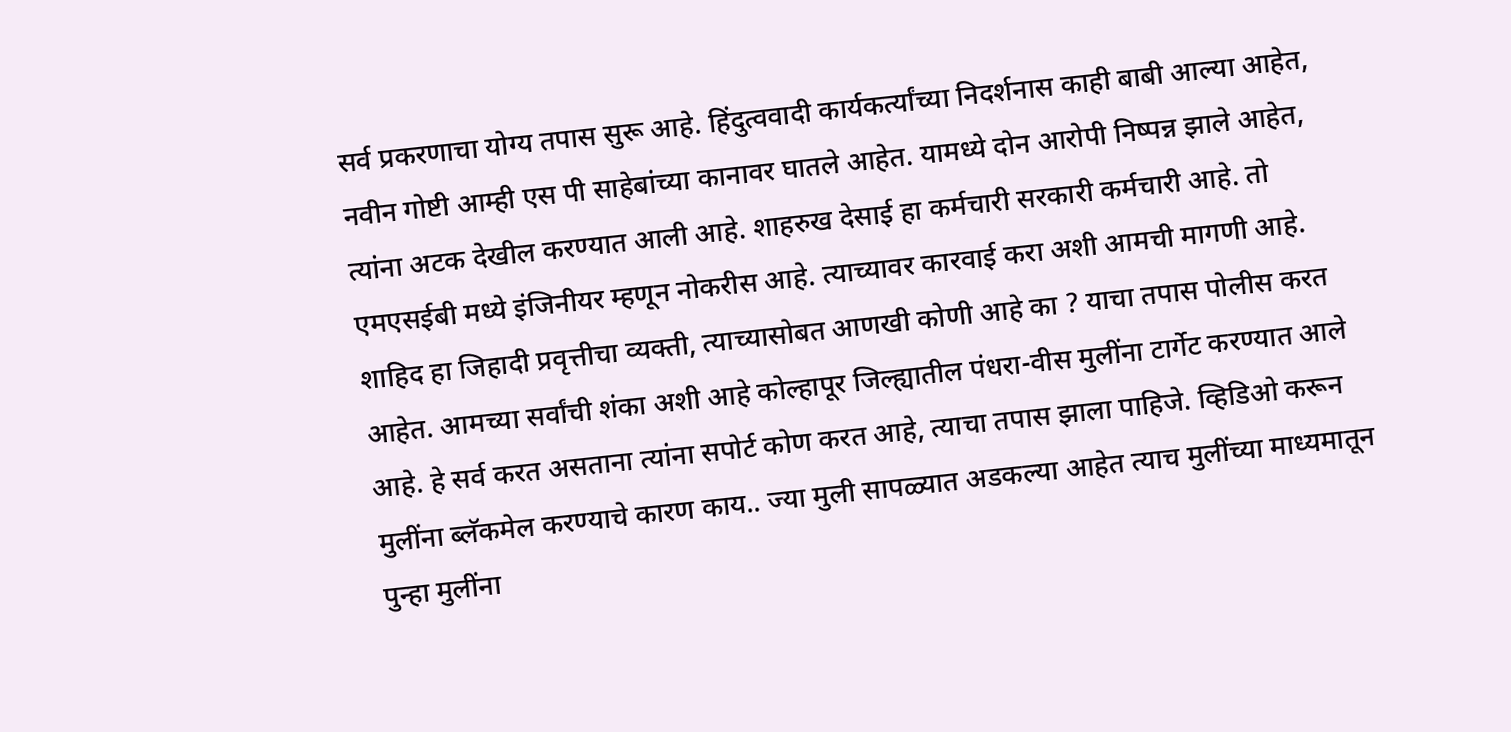सर्व प्रकरणाचा योग्य तपास सुरू आहे. हिंदुत्ववादी कार्यकर्त्यांच्या निदर्शनास काही बाबी आल्या आहेत, नवीन गोष्टी आम्ही एस पी साहेबांच्या कानावर घातले आहेत. यामध्ये दोन आरोपी निष्पन्न झाले आहेत, त्यांना अटक देखील करण्यात आली आहे. शाहरुख देसाई हा कर्मचारी सरकारी कर्मचारी आहे. तो एमएसईबी मध्ये इंजिनीयर म्हणून नोकरीस आहे. त्याच्यावर कारवाई करा अशी आमची मागणी आहे. शाहिद हा जिहादी प्रवृत्तीचा व्यक्ती, त्याच्यासोबत आणखी कोणी आहे का ? याचा तपास पोलीस करत आहेत. आमच्या सर्वांची शंका अशी आहे कोल्हापूर जिल्ह्यातील पंधरा-वीस मुलींना टार्गेट करण्यात आले आहे. हे सर्व करत असताना त्यांना सपोर्ट कोण करत आहे, त्याचा तपास झाला पाहिजे. व्हिडिओ करून मुलींना ब्लॅकमेल करण्याचे कारण काय.. ज्या मुली सापळ्यात अडकल्या आहेत त्याच मुलींच्या माध्यमातून पुन्हा मुलींना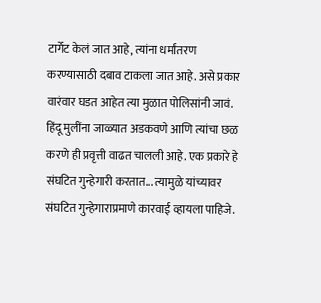टार्गेट केलं जात आहे, त्यांना धर्मांतरण करण्यासाठी दबाव टाकला जात आहे. असे प्रकार वारंवार घडत आहेत त्या मुळात पोलिसांनी जावं. हिंदू मुलींना जाळ्यात अडकवणे आणि त्यांचा छळ करणे ही प्रवृत्ती वाढत चालली आहे. एक प्रकारे हे संघटित गुन्हेगारी करतात... त्यामुळे यांच्यावर संघटित गुन्हेगाराप्रमाणे कारवाई व्हायला पाहिजे.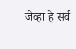जेव्हा हे सर्व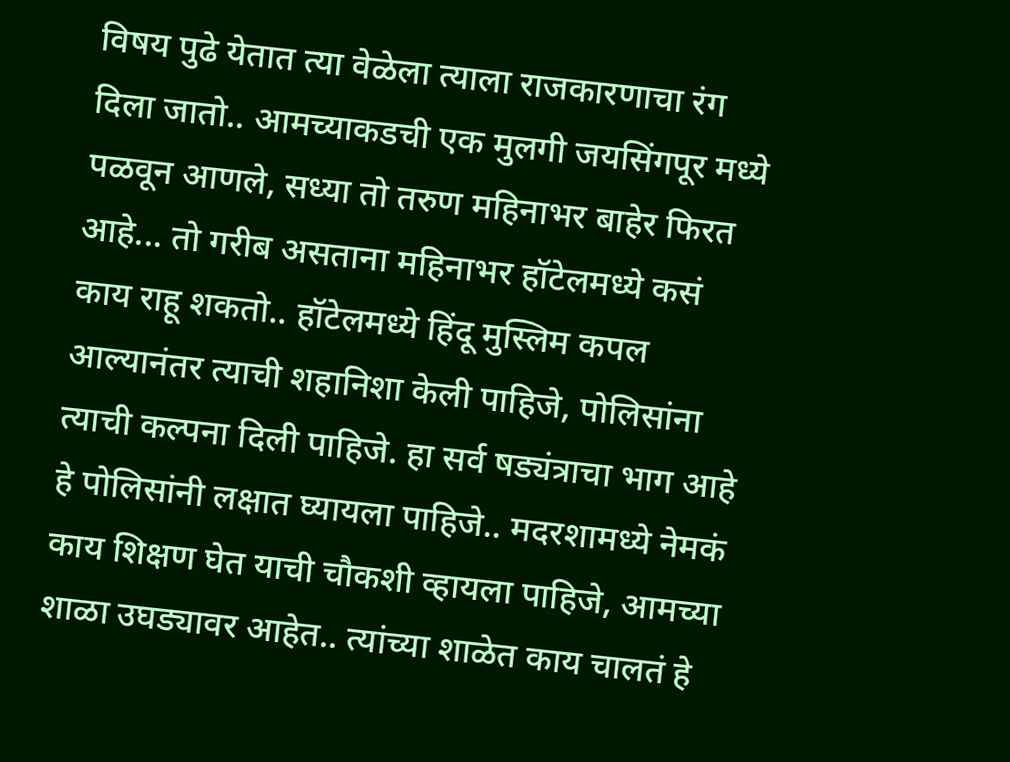विषय पुढे येतात त्या वेळेला त्याला राजकारणाचा रंग दिला जातो.. आमच्याकडची एक मुलगी जयसिंगपूर मध्ये पळवून आणले, सध्या तो तरुण महिनाभर बाहेर फिरत आहे... तो गरीब असताना महिनाभर हॉटेलमध्ये कसं काय राहू शकतो.. हॉटेलमध्ये हिंदू मुस्लिम कपल आल्यानंतर त्याची शहानिशा केली पाहिजे, पोलिसांना त्याची कल्पना दिली पाहिजे. हा सर्व षड्यंत्राचा भाग आहे हे पोलिसांनी लक्षात घ्यायला पाहिजे.. मदरशामध्ये नेमकं काय शिक्षण घेत याची चौकशी व्हायला पाहिजे, आमच्या शाळा उघड्यावर आहेत.. त्यांच्या शाळेत काय चालतं हे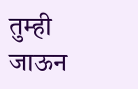तुम्ही जाऊन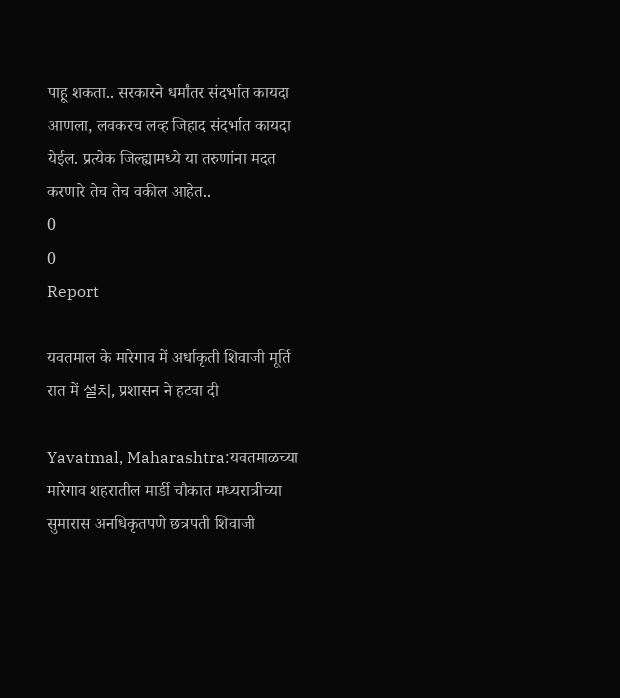पाहू शकता.. सरकारने धर्मांतर संदर्भात कायदा आणला, लवकरच लव्ह जिहाद संदर्भात कायदा येईल. प्रत्येक जिल्ह्यामध्ये या तरुणांना मदत करणारे तेच तेच वकील आहेत..
0
0
Report

यवतमाल के मारेगाव में अर्धाकृती शिवाजी मूर्ति रात में 설치, प्रशासन ने हटवा दी

Yavatmal, Maharashtra:यवतमाळच्या मारेगाव शहरातील मार्डी चौकात मध्यरात्रीच्या सुमारास अनधिकृतपणे छत्रपती शिवाजी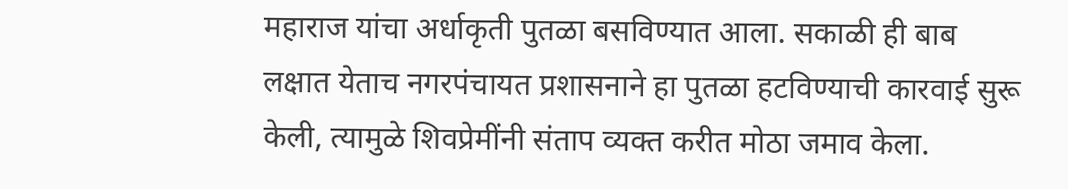महाराज यांचा अर्धाकृती पुतळा बसविण्यात आला. सकाळी ही बाब लक्षात येताच नगरपंचायत प्रशासनाने हा पुतळा हटविण्याची कारवाई सुरू केली, त्यामुळे शिवप्रेमींनी संताप व्यक्त करीत मोठा जमाव केला.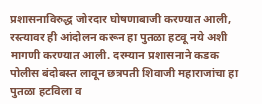प्रशासनाविरुद्ध जोरदार घोषणाबाजी करण्यात आली, रस्त्यावर ही आंदोलन करून हा पुतळा हटवू नये अशी मागणी करण्यात आली. दरम्यान प्रशासनाने कडक पोलीस बंदोबस्त लावून छत्रपती शिवाजी महाराजांचा हा पुतळा हटविला व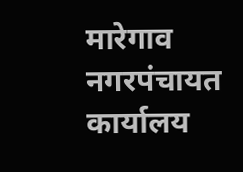मारेगाव नगरपंचायत कार्यालय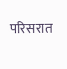परिसरात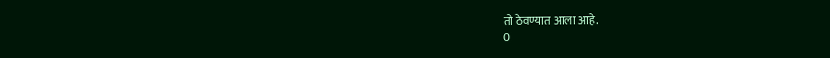तो ठेवण्यात आला आहे.
0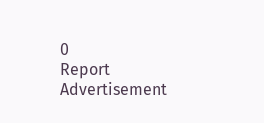0
Report
Advertisement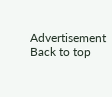Advertisement
Back to top